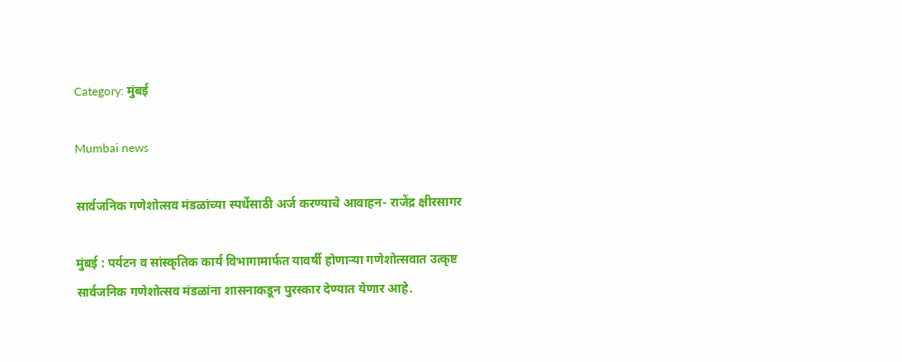Category: मुंबई

Mumbai news

सार्वजनिक गणेशोत्सव मंडळांच्या स्पर्धेसाठी अर्ज करण्याचे आवाहन- राजेंद्र क्षीरसागर

मुंबई : पर्यटन व सांस्कृतिक कार्य विभागामार्फत यावर्षी होणाऱ्या गणेशोत्सवात उत्कृष्ट सार्वजनिक गणेशोत्सव मंडळांना शासनाकडून पुरस्कार देण्यात येणार आहे.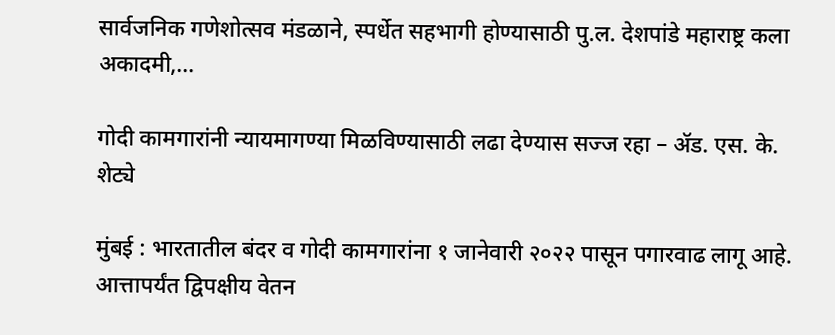सार्वजनिक गणेशोत्सव मंडळाने, स्पर्धेत सहभागी होण्यासाठी पु.ल. देशपांडे महाराष्ट्र कला अकादमी,…

गोदी कामगारांनी न्यायमागण्या मिळविण्यासाठी लढा देण्यास सज्ज रहा – ॲड. एस. के. शेट्ये

मुंबई : भारतातील बंदर व गोदी कामगारांना १ जानेवारी २०२२ पासून पगारवाढ लागू आहे. आत्तापर्यंत द्विपक्षीय वेतन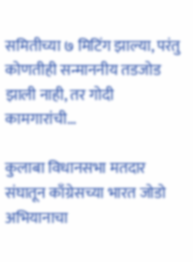समितीच्या ७ मिटिंग झाल्या, परंतु कोणतीही सन्माननीय तडजोड झाली नाही, तर गोदी कामगारांची…

कुलाबा विधानसभा मतदार संघातून काँग्रेसच्या भारत जोडो अभियानाचा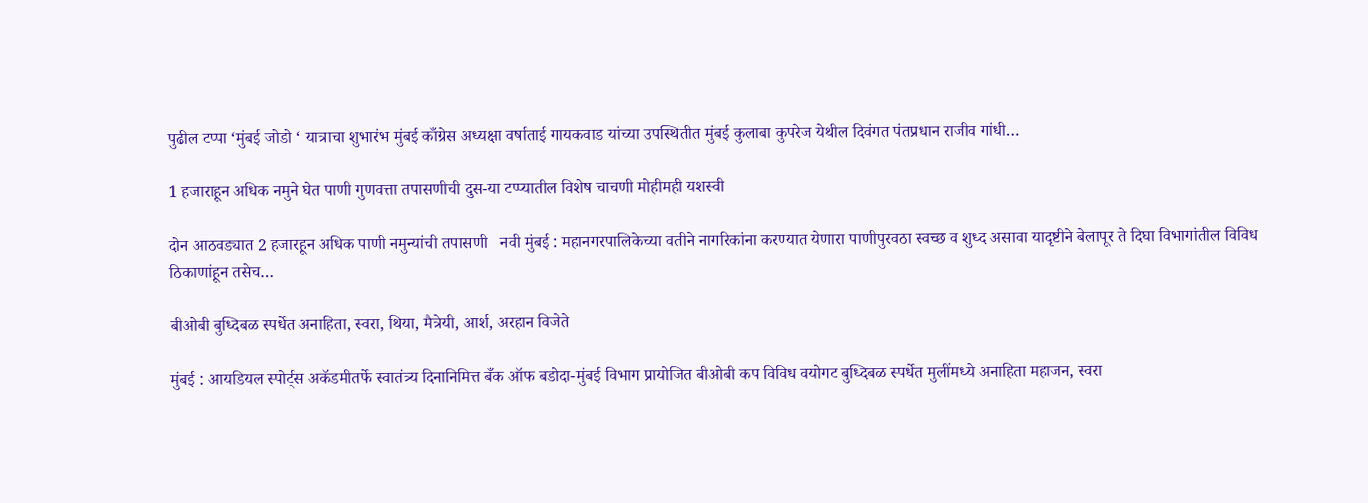पुढील टप्पा ‘मुंबई जोडो ‘ यात्राचा शुभारंभ मुंबई काँग्रेस अध्यक्षा वर्षाताई गायकवाड यांच्या उपस्थितीत मुंबई कुलाबा कुपरेज येथील दिवंगत पंतप्रधान राजीव गांधी…

1 हजाराहून अधिक नमुने घेत पाणी गुणवत्ता तपासणीची दुस-या टप्प्यातील विशेष चाचणी मोहीमही यशस्वी

दोन आठवड्यात 2 हजारहून अधिक पाणी नमुन्यांची तपासणी   नवी मुंबई : महानगरपालिकेच्या वतीने नागरिकांना करण्यात येणारा पाणीपुरवठा स्वच्छ व शुध्द असावा यादृष्टीने बेलापूर ते दिघा विभागांतील विविध ठिकाणांहून तसेच…

बीओबी बुध्दिबळ स्पर्धेत अनाहिता, स्वरा, थिया, मैत्रेयी, आर्श, अरहान विजेते

मुंबई : आयडियल स्पोर्ट्स अकॅडमीतर्फे स्वातंत्र्य दिनानिमित्त बँक ऑफ बडोदा-मुंबई विभाग प्रायोजित बीओबी कप विविध वयोगट बुध्दिबळ स्पर्धेत मुलींमध्ये अनाहिता महाजन, स्वरा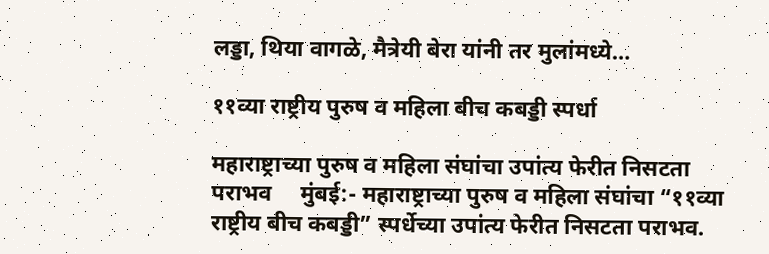लड्डा, थिया वागळे, मैत्रेयी बेरा यांनी तर मुलांमध्ये…

११व्या राष्ट्रीय पुरुष व महिला बीच कबड्डी स्पर्धा

महाराष्ट्राच्या पुरुष व महिला संघांचा उपांत्य फेरीत निसटता पराभव     मुंबई:- महाराष्ट्राच्या पुरुष व महिला संघांचा “११व्या राष्ट्रीय बीच कबड्डी” स्पर्धेच्या उपांत्य फेरीत निसटता पराभव.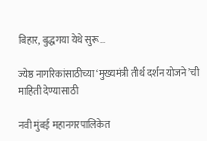बिहार, बुद्धगया येथे सुरू…

ज्येष्ठ नागरिकांसाठीच्या ‘मुख्यमंत्री तीर्थ दर्शन योजने’ची माहिती देण्यासाठी

नवी मुंबई महानगरपालिकेत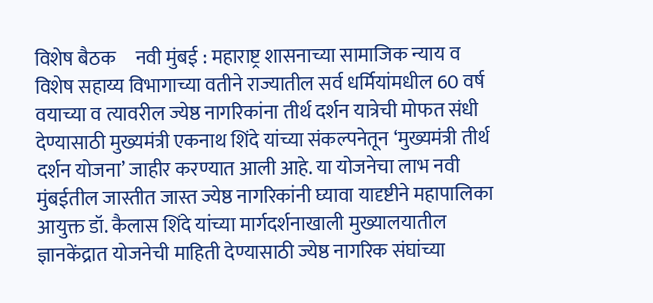विशेष बैठक     नवी मुंबई : महाराष्ट्र शासनाच्या सामाजिक न्याय व विशेष सहाय्य विभागाच्या वतीने राज्यातील सर्व धर्मियांमधील 60 वर्ष वयाच्या व त्यावरील ज्येष्ठ नागरिकांना तीर्थ दर्शन यात्रेची मोफत संधी देण्यासाठी मुख्यमंत्री एकनाथ शिंदे यांच्या संकल्पनेतून ‘मुख्यमंत्री तीर्थ दर्शन योजना’ जाहीर करण्यात आली आहे. या योजनेचा लाभ नवी मुंबईतील जास्तीत जास्त ज्येष्ठ नागरिकांनी घ्यावा यादृष्टीने महापालिका आयुक्त डॉ. कैलास शिंदे यांच्या मार्गदर्शनाखाली मुख्यालयातील ज्ञानकेंद्रात योजनेची माहिती देण्यासाठी ज्येष्ठ नागरिक संघांच्या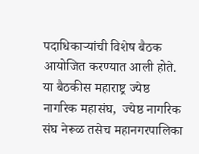पदाधिकाऱ्यांची विशेष बैठक आयोजित करण्यात आली होते. या बैठकीस महाराष्ट्र ज्येष्ठ नागरिक महासंघ,  ज्येष्ठ नागरिक संघ नेरूळ तसेच महानगरपालिका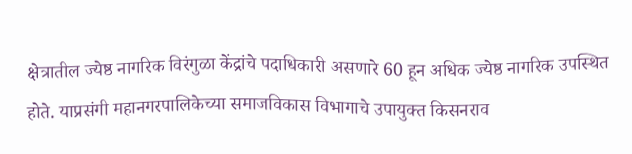क्षेत्रातील ज्येष्ठ नागरिक विरंगुळा केंद्रांचे पदाधिकारी असणारे 60 हून अधिक ज्येष्ठ नागरिक उपस्थित होते. याप्रसंगी महानगरपालिकेच्या समाजविकास विभागाचे उपायुक्त किसनराव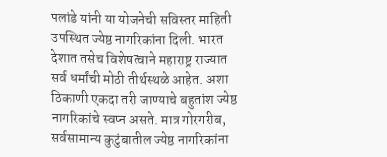पलांडे यांनी या योजनेची सविस्तर माहिती उपस्थित ज्येष्ठ नागरिकांना दिली. भारत देशात तसेच विशेषत्वाने महाराष्ट्र राज्यात सर्व धर्मांची मोठी तीर्थस्थळे आहेत. अशा ठिकाणी एकदा तरी जाण्याचे बहुतांश ज्येष्ठ नागरिकांचे स्वप्न असते. मात्र गोरगरीब, सर्वसामान्य कुटुंबातील ज्येष्ठ नागरिकांना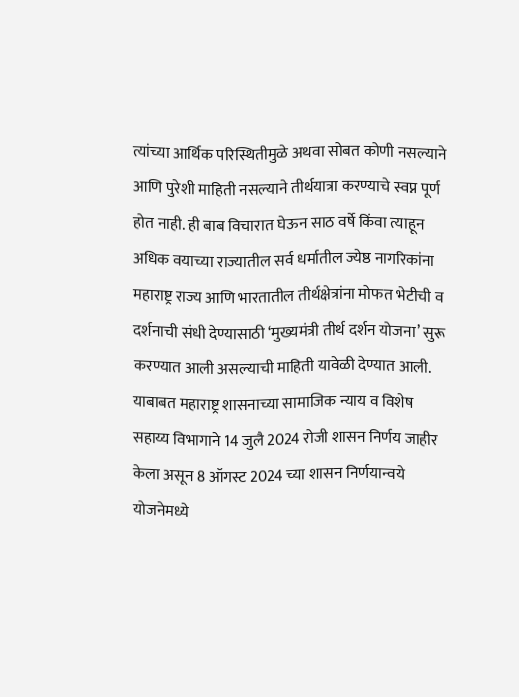त्यांच्या आर्थिक परिस्थितीमुळे अथवा सोबत कोणी नसल्याने आणि पुरेशी माहिती नसल्याने तीर्थयात्रा करण्याचे स्वप्न पूर्ण होत नाही. ही बाब विचारात घेऊन साठ वर्षे किंवा त्याहून अधिक वयाच्या राज्यातील सर्व धर्मातील ज्येष्ठ नागरिकांना महाराष्ट्र राज्य आणि भारतातील तीर्थक्षेत्रांना मोफत भेटीची व दर्शनाची संधी देण्यासाठी ‘मुख्यमंत्री तीर्थ दर्शन योजना’ सुरू करण्यात आली असल्याची माहिती यावेळी देण्यात आली. याबाबत महाराष्ट्र शासनाच्या सामाजिक न्याय व विशेष सहाय्य विभागाने 14 जुलै 2024 रोजी शासन निर्णय जाहीर केला असून 8 ऑगस्ट 2024 च्या शासन निर्णयान्वये योजनेमध्ये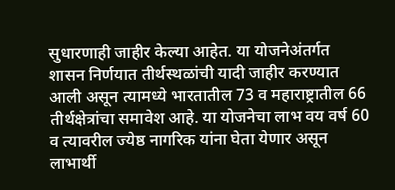सुधारणाही जाहीर केल्या आहेत. या योजनेअंतर्गत शासन निर्णयात तीर्थस्थळांची यादी जाहीर करण्यात आली असून त्यामध्ये भारतातील 73 व महाराष्ट्रातील 66 तीर्थक्षेत्रांचा समावेश आहे. या योजनेचा लाभ वय वर्ष 60 व त्यावरील ज्येष्ठ नागरिक यांना घेता येणार असून लाभार्थी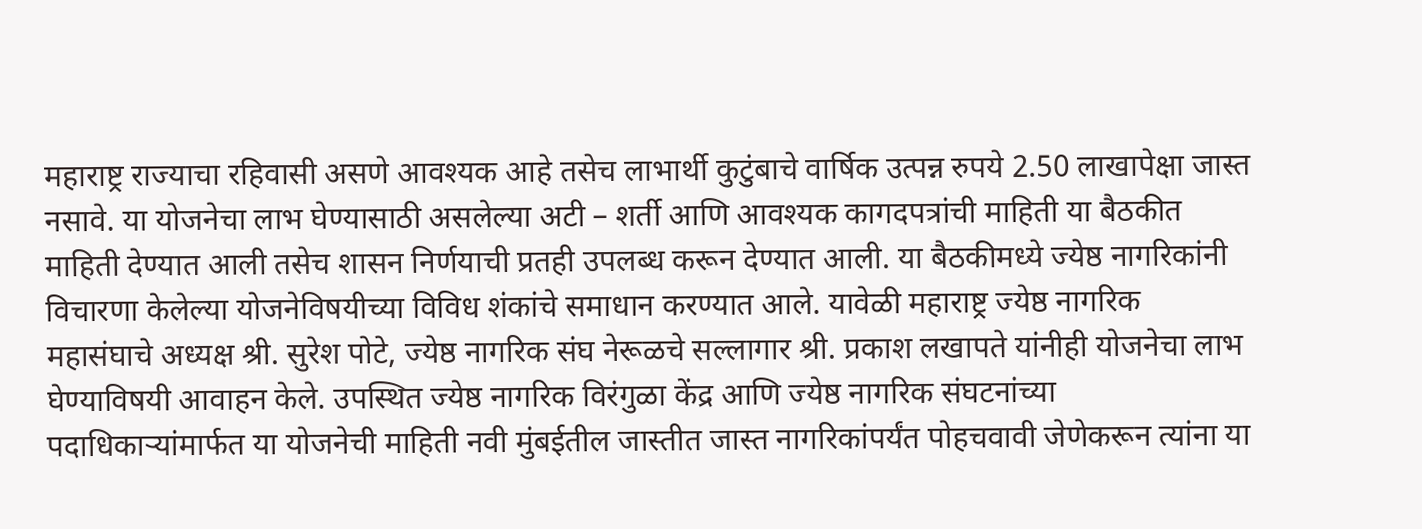महाराष्ट्र राज्याचा रहिवासी असणे आवश्यक आहे तसेच लाभार्थी कुटुंबाचे वार्षिक उत्पन्न रुपये 2.50 लाखापेक्षा जास्त नसावे. या योजनेचा लाभ घेण्यासाठी असलेल्या अटी – शर्ती आणि आवश्यक कागदपत्रांची माहिती या बैठकीत माहिती देण्यात आली तसेच शासन निर्णयाची प्रतही उपलब्ध करून देण्यात आली. या बैठकीमध्ये ज्येष्ठ नागरिकांनी विचारणा केलेल्या योजनेविषयीच्या विविध शंकांचे समाधान करण्यात आले. यावेळी महाराष्ट्र ज्येष्ठ नागरिक महासंघाचे अध्यक्ष श्री. सुरेश पोटे, ज्येष्ठ नागरिक संघ नेरूळचे सल्लागार श्री. प्रकाश लखापते यांनीही योजनेचा लाभ घेण्याविषयी आवाहन केले. उपस्थित ज्येष्ठ नागरिक विरंगुळा केंद्र आणि ज्येष्ठ नागरिक संघटनांच्या पदाधिकाऱ्यांमार्फत या योजनेची माहिती नवी मुंबईतील जास्तीत जास्त नागरिकांपर्यंत पोहचवावी जेणेकरून त्यांना या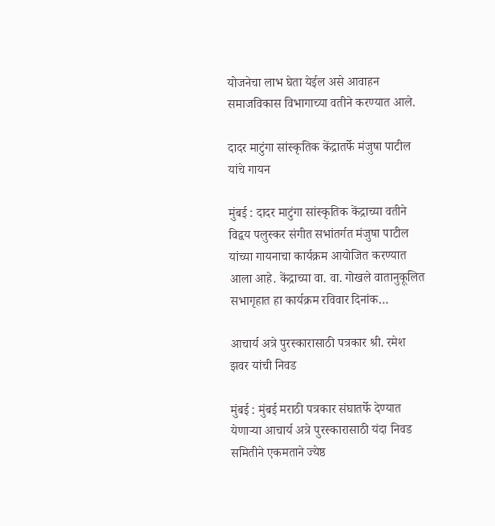योजनेचा लाभ घेता येईल असे आवाहन समाजविकास विभागाच्या वतीने करण्यात आले.

दादर माटुंगा सांस्कृतिक केंद्रातर्फे मंजुषा पाटील यांचे गायन

मुंबई : दादर माटुंगा सांस्कृतिक केंद्राच्या वतीने विद्वय पलुस्कर संगीत सभांतर्गत मंजुषा पाटील यांच्या गायनाचा कार्यक्रम आयोजित करण्यात आला आहे. केंद्राच्या वा. वा. गोखले वातानुकूलित सभागृहात हा कार्यक्रम रविवार दिनांक…

आचार्य अत्रे पुरस्कारासाठी पत्रकार श्री. रमेश झवर यांची निवड

मुंबई : मुंबई मराठी पत्रकार संघातर्फे देण्यात येणाऱ्या आचार्य अत्रे पुरस्कारासाठी यंदा निवड समितीने एकमताने ज्येष्ठ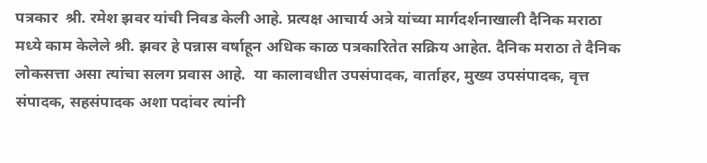पत्रकार  श्री. रमेश झवर यांची निवड केली आहे. प्रत्यक्ष आचार्य अत्रे यांच्या मार्गदर्शनाखाली दैनिक मराठा मध्ये काम केलेले श्री. झवर हे पन्नास वर्षाहून अधिक काळ पत्रकारितेत सक्रिय आहेत. दैनिक मराठा ते दैनिक लोकसत्ता असा त्यांचा सलग प्रवास आहे.  या कालावधीत उपसंपादक, वार्ताहर, मुख्य उपसंपादक, वृत्त संपादक, सहसंपादक अशा पदांवर त्यांनी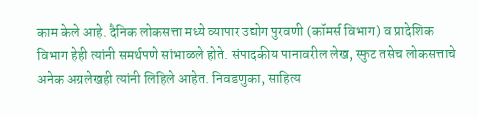काम केले आहे. दैनिक लोकसत्ता मध्ये व्यापार उद्योग पुरवणी (कॉमर्स विभाग) व प्रादेशिक विभाग हेही त्यांनी समर्थपणे सांभाळले होते. संपादकीय पानावरील लेख, स्फुट तसेच लोकसत्ताचे अनेक अग्रलेखही त्यांनी लिहिले आहेत. निवडणुका, साहित्य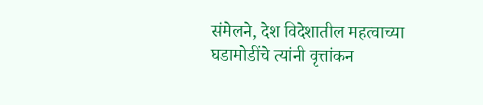संमेलने, देश विदेशातील महत्वाच्या घडामोडींचे त्यांनी वृत्तांकन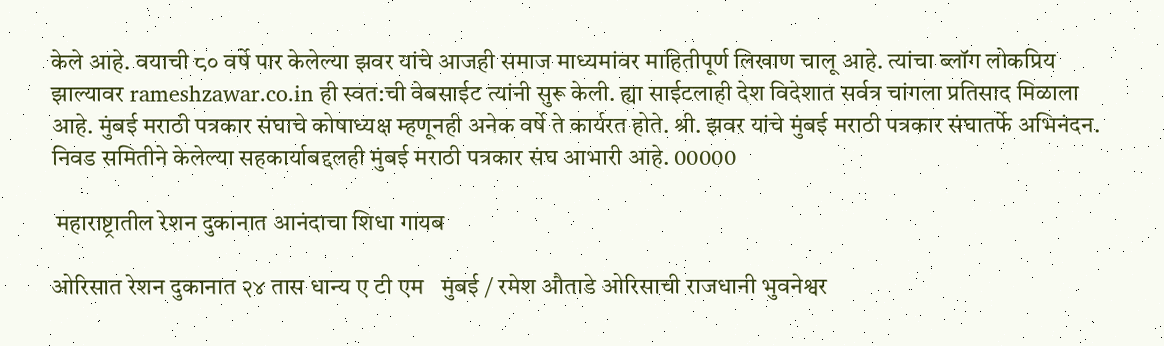केले आहे. वयाची ८० वर्षे पार केलेल्या झवर यांचे आजही समाज माध्यमांवर माहितीपूर्ण लिखाण चालू आहे. त्यांचा ब्लॉग लोकप्रिय झाल्यावर rameshzawar.co.in ही स्वत:ची वेबसाईट त्यांनी सुरू केली. ह्या साईटलाही देश विदेशात सर्वत्र चांगला प्रतिसाद मिळाला आहे. मुंबई मराठी पत्रकार संघाचे कोषाध्यक्ष म्हणूनही अनेक वर्षे ते कार्यरत होते. श्री. झवर यांचे मुंबई मराठी पत्रकार संघातर्फे अभिनंदन. निवड समितीने केलेल्या सहकार्याबद्दलही मुंबई मराठी पत्रकार संघ आभारी आहे. 00000

 महाराष्ट्रातील रेशन दुकानात आनंदाचा शिधा गायब

ओरिसात रेशन दुकानात २४ तास धान्य ए टी एम   मुंबई / रमेश औताडे ओरिसाची राजधानी भुवनेश्वर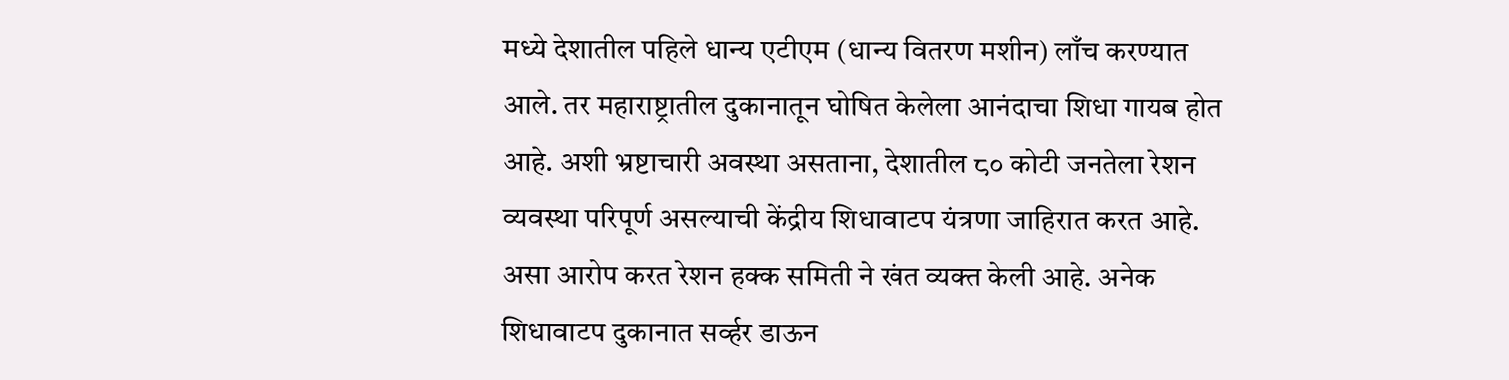मध्ये देशातील पहिले धान्य एटीएम (धान्य वितरण मशीन) लाँच करण्यात आले. तर महाराष्ट्रातील दुकानातून घोषित केलेला आनंदाचा शिधा गायब होत आहे. अशी भ्रष्टाचारी अवस्था असताना, देशातील ८० कोटी जनतेला रेशन व्यवस्था परिपूर्ण असल्याची केंद्रीय शिधावाटप यंत्रणा जाहिरात करत आहे. असा आरोप करत रेशन हक्क समिती ने खंत व्यक्त केली आहे. अनेक शिधावाटप दुकानात सर्व्हर डाऊन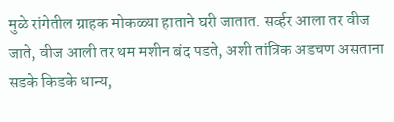मुळे रांगेतील ग्राहक मोकळ्या हाताने घरी जातात. सर्व्हर आला तर वीज जाते, वीज आली तर थम मशीन बंद पडते, अशी तांत्रिक अडचण असताना सडके किडके धान्य,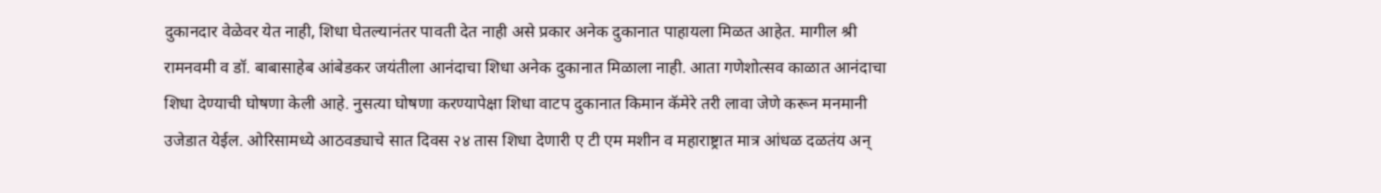दुकानदार वेळेवर येत नाही, शिधा घेतल्यानंतर पावती देत नाही असे प्रकार अनेक दुकानात पाहायला मिळत आहेत. मागील श्री रामनवमी व डॉ. बाबासाहेब आंबेडकर जयंतीला आनंदाचा शिधा अनेक दुकानात मिळाला नाही. आता गणेशोत्सव काळात आनंदाचा शिधा देण्याची घोषणा केली आहे. नुसत्या घोषणा करण्यापेक्षा शिधा वाटप दुकानात किमान कॅमेरे तरी लावा जेणे करून मनमानी उजेडात येईल. ओरिसामध्ये आठवड्याचे सात दिवस २४ तास शिधा देणारी ए टी एम मशीन व महाराष्ट्रात मात्र आंधळ दळतंय अन्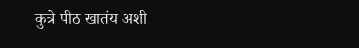कुत्रे पीठ खातंय अशी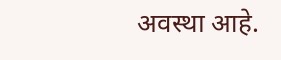अवस्था आहे.